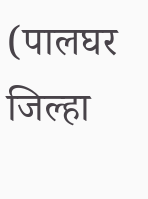(पालघर जिल्हा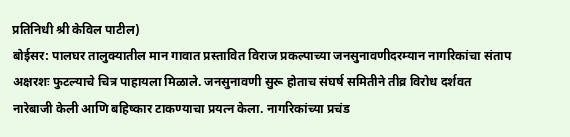प्रतिनिधी श्री केविल पाटील)
बोईसर: पालघर तालुक्यातील मान गावात प्रस्तावित विराज प्रकल्पाच्या जनसुनावणीदरम्यान नागरिकांचा संताप अक्षरशः फुटल्याचे चित्र पाहायला मिळाले. जनसुनावणी सुरू होताच संघर्ष समितीने तीव्र विरोध दर्शवत नारेबाजी केली आणि बहिष्कार टाकण्याचा प्रयत्न केला. नागरिकांच्या प्रचंड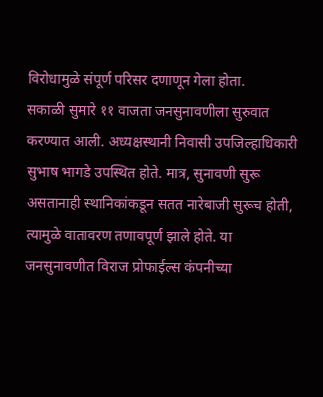विरोधामुळे संपूर्ण परिसर दणाणून गेला होता.
सकाळी सुमारे ११ वाजता जनसुनावणीला सुरुवात करण्यात आली. अध्यक्षस्थानी निवासी उपजिल्हाधिकारी सुभाष भागडे उपस्थित होते. मात्र, सुनावणी सुरू असतानाही स्थानिकांकडून सतत नारेबाजी सुरूच होती, त्यामुळे वातावरण तणावपूर्ण झाले होते. या जनसुनावणीत विराज प्रोफाईल्स कंपनीच्या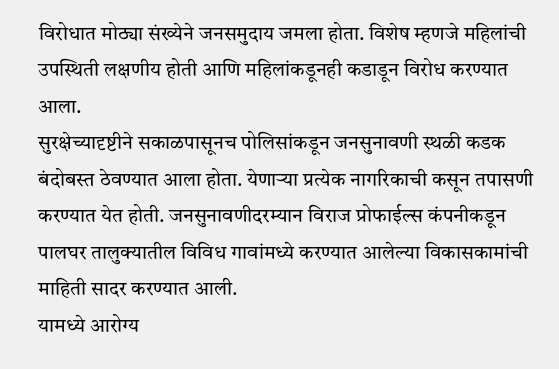विरोधात मोठ्या संख्येने जनसमुदाय जमला होता. विशेष म्हणजे महिलांची उपस्थिती लक्षणीय होती आणि महिलांकडूनही कडाडून विरोध करण्यात आला.
सुरक्षेच्यादृष्टीने सकाळपासूनच पोलिसांकडून जनसुनावणी स्थळी कडक बंदोबस्त ठेवण्यात आला होता. येणाऱ्या प्रत्येक नागरिकाची कसून तपासणी करण्यात येत होती. जनसुनावणीदरम्यान विराज प्रोफाईल्स कंपनीकडून पालघर तालुक्यातील विविध गावांमध्ये करण्यात आलेल्या विकासकामांची माहिती सादर करण्यात आली.
यामध्ये आरोग्य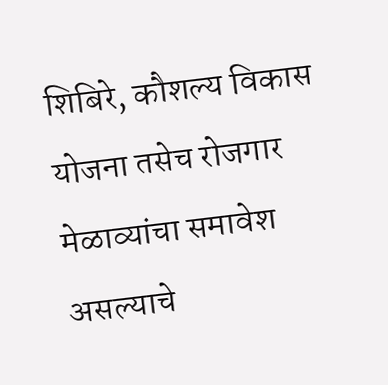शिबिरे, कौशल्य विकास योजना तसेच रोजगार मेळाव्यांचा समावेश असल्याचे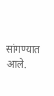सांगण्यात आले.